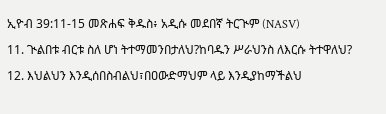ኢዮብ 39:11-15 መጽሐፍ ቅዱስ፥ አዲሱ መደበኛ ትርጒም (NASV)

11. ጒልበቱ ብርቱ ስለ ሆነ ትተማመንበታለህ?ከባዱን ሥራህንስ ለእርሱ ትተዋለህ?

12. እህልህን እንዲሰበስብልህ፣በዐውድማህም ላይ እንዲያከማችልህ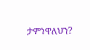ታምነዋለህን?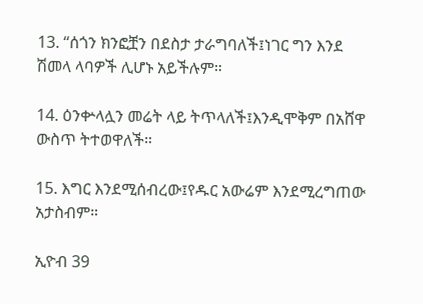13. “ሰጎን ክንፎቿን በደስታ ታራግባለች፤ነገር ግን እንደ ሽመላ ላባዎች ሊሆኑ አይችሉም።

14. ዕንቍላሏን መሬት ላይ ትጥላለች፤እንዲሞቅም በአሸዋ ውስጥ ትተወዋለች።

15. እግር እንደሚሰብረው፤የዱር አውሬም እንደሚረግጠው አታስብም።

ኢዮብ 39